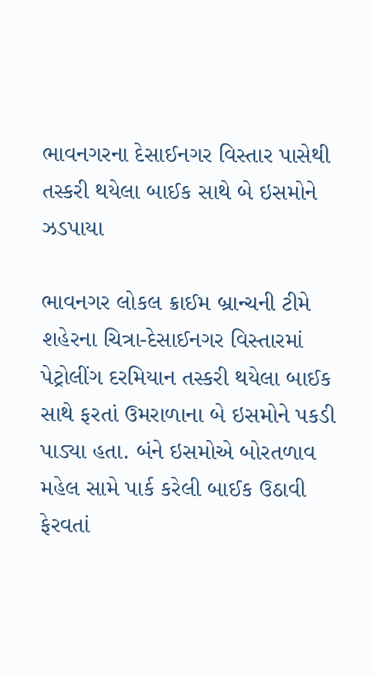ભાવનગરના દેસાઈનગર વિસ્તાર પાસેથી તસ્કરી થયેલા બાઈક સાથે બે ઇસમોને ઝડપાયા

ભાવનગર લોકલ ક્રાઈમ બ્રાન્ચની ટીમે શહેરના ચિત્રા-દેસાઈનગર વિસ્તારમાં પેટ્રોલીંગ દરમિયાન તસ્કરી થયેલા બાઈક સાથે ફરતાં ઉમરાળાના બે ઇસમોને પકડી પાડ્યા હતા. બંને ઇસમોએ બોરતળાવ મહેલ સામે પાર્ક કરેલી બાઈક ઉઠાવી ફેરવતાં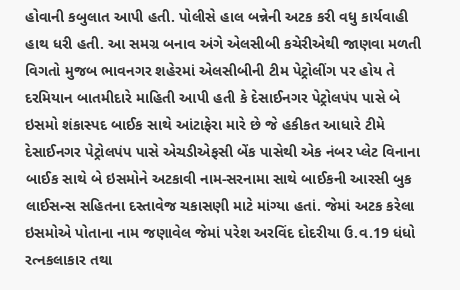હોવાની કબુલાત આપી હતી. પોલીસે હાલ બન્નેની અટક કરી વધુ કાર્યવાહી હાથ ધરી હતી. આ સમગ્ર બનાવ અંગે એલસીબી કચેરીએથી જાણવા મળતી વિગતો મુજબ ભાવનગર શહેરમાં એલસીબીની ટીમ પેટ્રોલીંગ પર હોય તે દરમિયાન બાતમીદારે માહિતી આપી હતી કે દેસાઈનગર પેટ્રોલપંપ પાસે બે ઇસમો શંકાસ્પદ બાઈક સાથે આંટાફેરા મારે છે જે હકીકત આધારે ટીમે દેસાઈનગર પેટ્રોલપંપ પાસે એચડીએફસી બેંક પાસેથી એક નંબર પ્લેટ વિનાના બાઈક સાથે બે ઇસમોને અટકાવી નામ-સરનામા સાથે બાઈકની આરસી બુક લાઈસન્સ સહિતના દસ્તાવેજ ચકાસણી માટે માંગ્યા હતાં. જેમાં અટક કરેલા ઇસમોએ પોતાના નામ જણાવેલ જેમાં પરેશ અરવિંદ દોદરીયા ઉ.વ.19 ધંધો રત્નકલાકાર તથા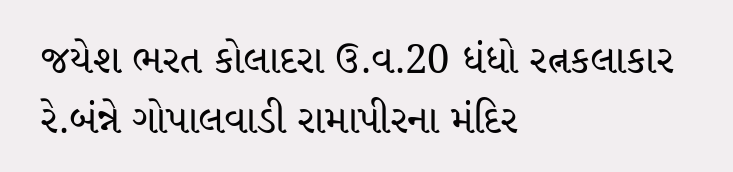જયેશ ભરત કોલાદરા ઉ.વ.20 ધંધો રત્નકલાકાર રે.બંન્ને ગોપાલવાડી રામાપીરના મંદિર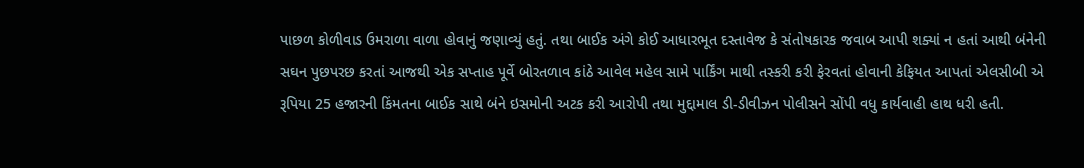પાછળ કોળીવાડ ઉમરાળા વાળા હોવાનું જણાવ્યું હતું. તથા બાઈક અંગે કોઈ આધારભૂત દસ્તાવેજ કે સંતોષકારક જવાબ આપી શક્યાં ન હતાં આથી બંનેની સઘન પુછપરછ કરતાં આજથી એક સપ્તાહ પૂર્વે બોરતળાવ કાંઠે આવેલ મહેલ સામે પાર્કિંગ માથી તસ્કરી કરી ફેરવતાં હોવાની કેફિયત આપતાં એલસીબી એ રૂપિયા 25 હજારની કિંમતના બાઈક સાથે બંને ઇસમોની અટક કરી આરોપી તથા મુદ્દામાલ ડી-ડીવીઝન પોલીસને સોંપી વધુ કાર્યવાહી હાથ ધરી હતી.